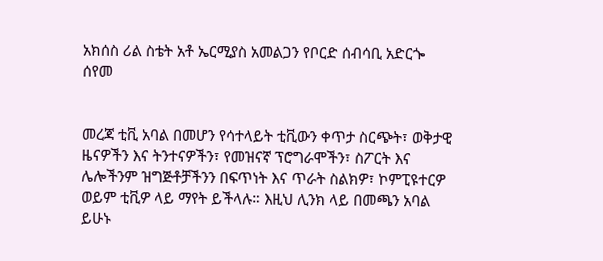አክሰስ ሪል ስቴት አቶ ኤርሚያስ አመልጋን የቦርድ ሰብሳቢ አድርጐ ሰየመ


መረጃ ቲቪ አባል በመሆን የሳተላይት ቲቪውን ቀጥታ ስርጭት፣ ወቅታዊ ዜናዎችን እና ትንተናዎችን፣ የመዝናኛ ፕሮግራሞችን፣ ስፖርት እና ሌሎችንም ዝግጅቶቻችንን በፍጥነት እና ጥራት ስልክዎ፣ ኮምፒዩተርዎ ወይም ቲቪዎ ላይ ማየት ይችላሉ። እዚህ ሊንክ ላይ በመጫን አባል ይሁኑ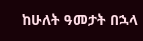ከሁለት ዓመታት በኋላ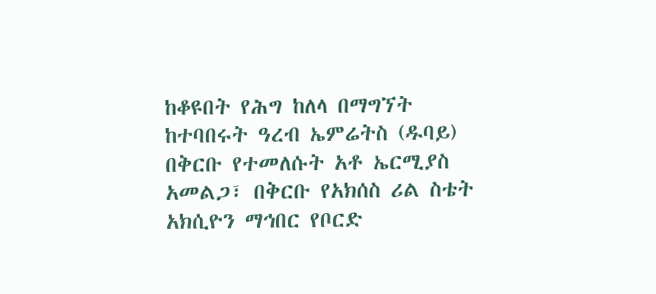ከቆዩበት የሕግ ከለላ በማግኘት ከተባበሩት ዓረብ ኤምሬትስ (ዱባይ) በቅርቡ የተመለሱት አቶ ኤርሚያስ አመልጋ፣ በቅርቡ የአክሰስ ሪል ስቴት አክሲዮን ማኅበር የቦርድ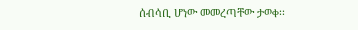ሰብሳቢ ሆነው መመረጣቸው ታወቀ፡፡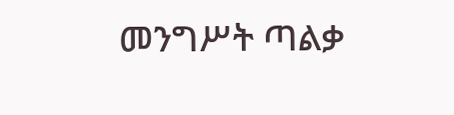መንግሥት ጣልቃ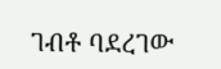ገብቶ ባደረገው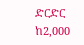ድርድር ከ2,000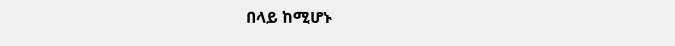በላይ ከሚሆኑ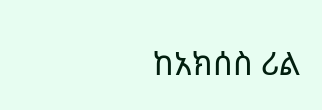ከአክሰስ ሪል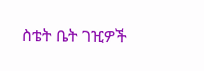ስቴት ቤት ገዢዎች